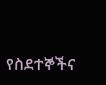የስደተኞችና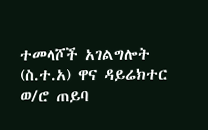ተመላሾች አገልግሎት (ስ.ተ.አ) ዋና ዳይሬክተር ወ/ሮ ጠይባ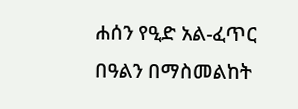ሐሰን የዒድ አል-ፈጥር በዓልን በማስመልከት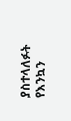ያስተላለፉት የእንኳን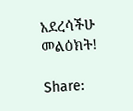አደረሳችሁ መልዕክት!

Share: